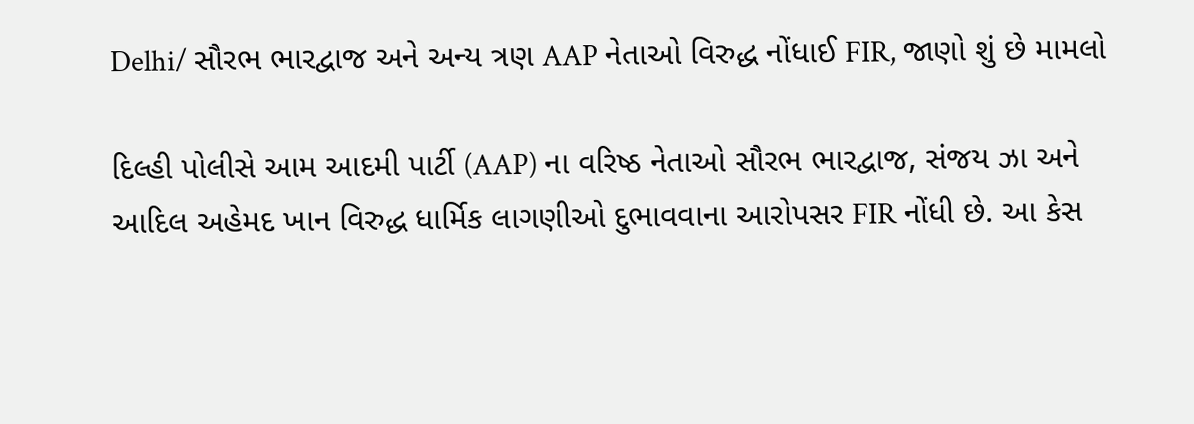Delhi/ સૌરભ ભારદ્વાજ અને અન્ય ત્રણ AAP નેતાઓ વિરુદ્ધ નોંધાઈ FIR, જાણો શું છે મામલો

દિલ્હી પોલીસે આમ આદમી પાર્ટી (AAP) ના વરિષ્ઠ નેતાઓ સૌરભ ભારદ્વાજ, સંજય ઝા અને આદિલ અહેમદ ખાન વિરુદ્ધ ધાર્મિક લાગણીઓ દુભાવવાના આરોપસર FIR નોંધી છે. આ કેસ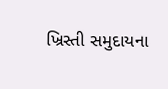ખ્રિસ્તી સમુદાયના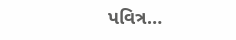પવિત્ર…